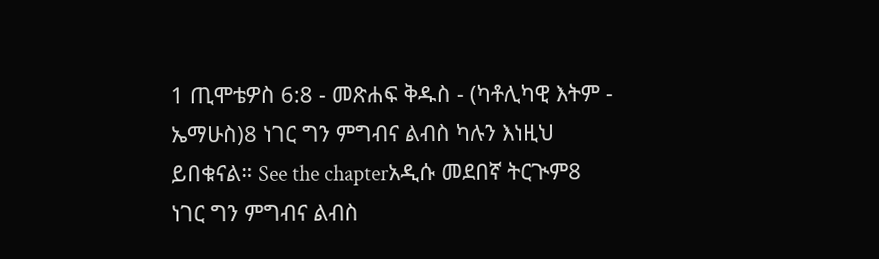1 ጢሞቴዎስ 6:8 - መጽሐፍ ቅዱስ - (ካቶሊካዊ እትም - ኤማሁስ)8 ነገር ግን ምግብና ልብስ ካሉን እነዚህ ይበቁናል። See the chapterአዲሱ መደበኛ ትርጒም8 ነገር ግን ምግብና ልብስ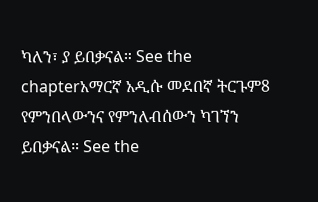ካለን፣ ያ ይበቃናል። See the chapterአማርኛ አዲሱ መደበኛ ትርጉም8 የምንበላውንና የምንለብሰውን ካገኘን ይበቃናል። See the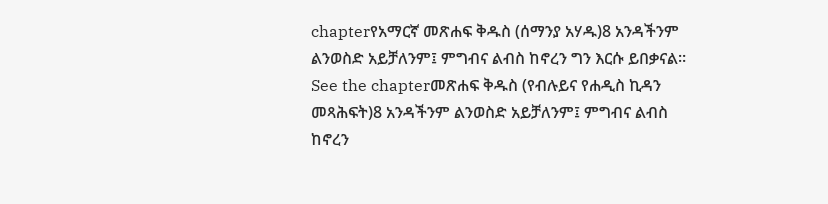chapterየአማርኛ መጽሐፍ ቅዱስ (ሰማንያ አሃዱ)8 አንዳችንም ልንወስድ አይቻለንም፤ ምግብና ልብስ ከኖረን ግን እርሱ ይበቃናል። See the chapterመጽሐፍ ቅዱስ (የብሉይና የሐዲስ ኪዳን መጻሕፍት)8 አንዳችንም ልንወስድ አይቻለንም፤ ምግብና ልብስ ከኖረን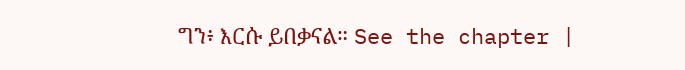ግን፥ እርሱ ይበቃናል። See the chapter |